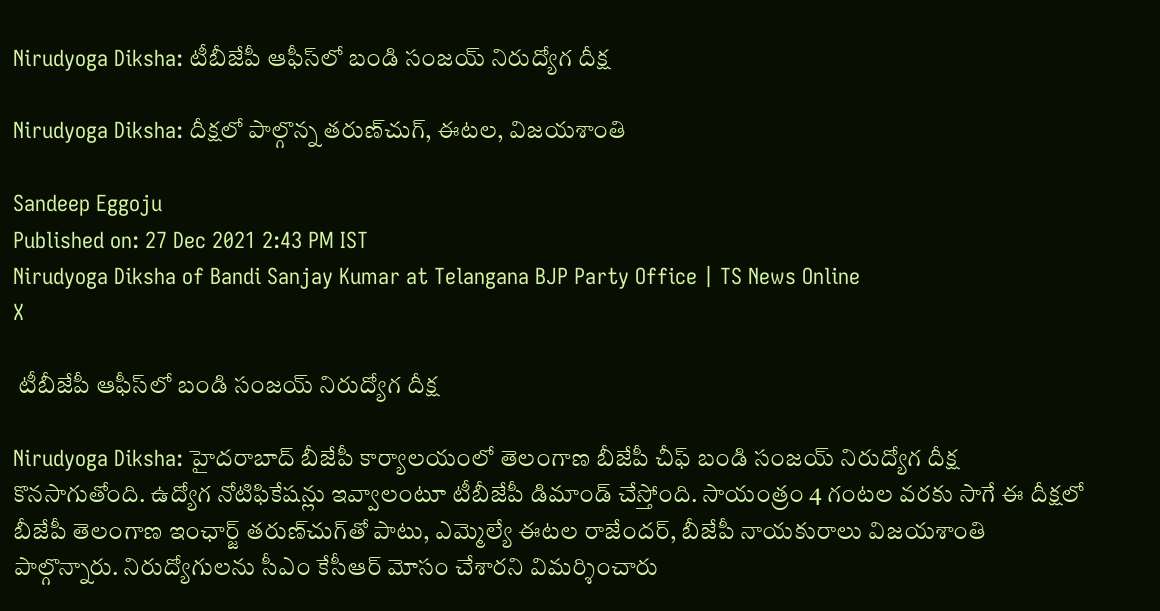Nirudyoga Diksha: టీబీజేపీ ఆఫీస్‌లో బండి సంజయ్‌ నిరుద్యోగ దీక్ష

Nirudyoga Diksha: దీక్షలో పాల్గొన్న తరుణ్‌చుగ్‌, ఈటల, విజయశాంతి

Sandeep Eggoju
Published on: 27 Dec 2021 2:43 PM IST
Nirudyoga Diksha of Bandi Sanjay Kumar at Telangana BJP Party Office | TS News Online
X

 టీబీజేపీ ఆఫీస్‌లో బండి సంజయ్‌ నిరుద్యోగ దీక్ష

Nirudyoga Diksha: హైదరాబాద్‌ బీజేపీ కార్యాలయంలో తెలంగాణ బీజేపీ చీఫ్‌ బండి సంజయ్‌ నిరుద్యోగ దీక్ష కొనసాగుతోంది. ఉద్యోగ నోటిఫికేషన్లు ఇవ్వాలంటూ టీబీజేపీ డిమాండ్‌ చేస్తోంది. సాయంత్రం 4 గంటల వరకు సాగే ఈ దీక్షలో బీజేపీ తెలంగాణ ఇంఛార్జ్‌ తరుణ్‌చుగ్‌తో పాటు, ఎమ్మెల్యే ఈటల రాజేందర్‌, బీజేపీ నాయకురాలు విజయశాంతి పాల్గొన్నారు. నిరుద్యోగులను సీఎం కేసీఆర్‌ మోసం చేశారని విమర్శించారు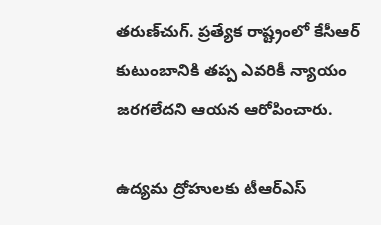తరుణ్‌చుగ్‌. ప్రత్యేక రాష్ట్రంలో కేసీఆర్‌ కుటుంబానికి తప్ప ఎవరికీ న్యాయం జరగలేదని ఆయన ఆరోపించారు.

ఉద్యమ ద్రోహులకు టీఆర్‌ఎస్‌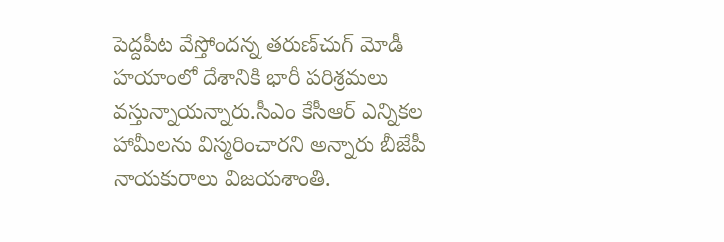పెద్దపీట వేస్తోందన్న తరుణ్‌చుగ్‌ మోడీ హయాంలో దేశానికి భారీ పరిశ్రమలు వస్తున్నాయన్నారు.సీఎం కేసీఆర్‌ ఎన్నికల హామీలను విస్మరించారని అన్నారు బీజేపీ నాయకురాలు విజయశాంతి.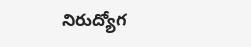నిరుద్యోగ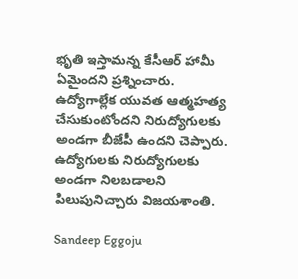భృతి ఇస్తామన్న కేసీఆర్ హామీ ఏమైందని ప్రశ్నించారు. ఉద్యోగాల్లేక యువత ఆత్మహత్య చేసుకుంటోందని నిరుద్యోగులకు అండగా బీజేపీ ఉందని చెప్పారు. ఉద్యోగులకు నిరుద్యోగులకు అండగా నిలబడాలని పిలుపునిచ్చారు విజయశాంతి.

Sandeep Eggoju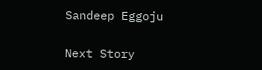Sandeep Eggoju

Next Story